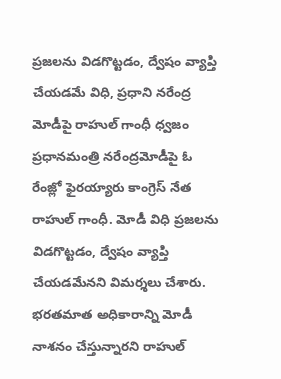ప్రజలను విడగొట్టడం, ద్వేషం వ్యాప్తి చేయడమే విధి, ప్రధాని నరేంద్ర మోడీపై రాహుల్ గాంధీ ధ్వజం
ప్రధానమంత్రి నరేంద్రమోడీపై ఓ రేంజ్లో ఫైరయ్యారు కాంగ్రెస్ నేత రాహుల్ గాంధీ. మోడీ విధి ప్రజలను విడగొట్టడం, ద్వేషం వ్యాప్తి చేయడమేనని విమర్శలు చేశారు. భరతమాత అధికారాన్ని మోడీ నాశనం చేస్తున్నారని రాహుల్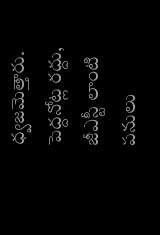ధ్వజమెత్తారు. పెద్దనోట్ల రద్దు, జీఎస్టీ లాంటి పనులు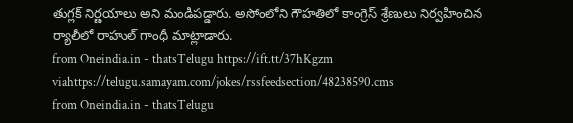తుగ్లక్ నిర్ణయాలు అని మండిపడ్డారు. అసోంలోని గౌహతిలో కాంగ్రెస్ శ్రేణులు నిర్వహించిన ర్యాలీలో రాహుల్ గాంధీ మాట్లాడారు.
from Oneindia.in - thatsTelugu https://ift.tt/37hKgzm
viahttps://telugu.samayam.com/jokes/rssfeedsection/48238590.cms
from Oneindia.in - thatsTelugu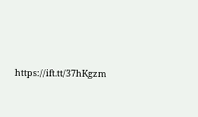https://ift.tt/37hKgzm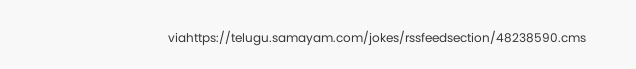viahttps://telugu.samayam.com/jokes/rssfeedsection/48238590.cms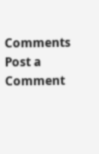Comments
Post a Comment